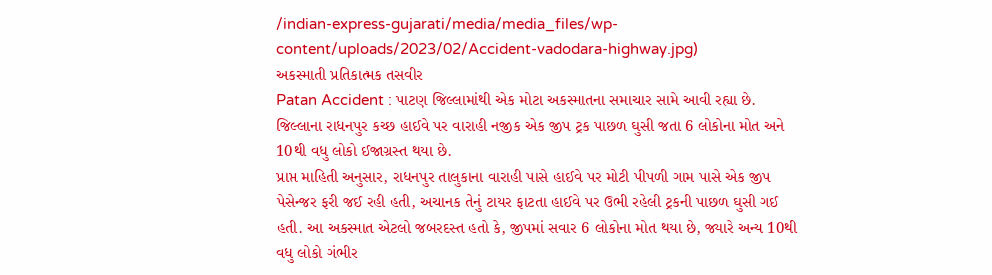/indian-express-gujarati/media/media_files/wp-content/uploads/2023/02/Accident-vadodara-highway.jpg)
અકસ્માતી પ્રતિકાત્મક તસવીર
Patan Accident : પાટણ જિલ્લામાંથી એક મોટા અકસ્માતના સમાચાર સામે આવી રહ્યા છે. જિલ્લાના રાધનપુર કચ્છ હાઈવે પર વારાહી નજીક એક જીપ ટ્રક પાછળ ઘુસી જતા 6 લોકોના મોત અને 10થી વધુ લોકો ઈજાગ્રસ્ત થયા છે.
પ્રાપ્ત માહિતી અનુસાર, રાધનપુર તાલુકાના વારાહી પાસે હાઈવે પર મોટી પીપળી ગામ પાસે એક જીપ પેસેન્જર ફરી જઈ રહી હતી, અચાનક તેનું ટાયર ફાટતા હાઈવે પર ઉભી રહેલી ટ્રકની પાછળ ઘુસી ગઈ હતી. આ અકસ્માત એટલો જબરદસ્ત હતો કે, જીપમાં સવાર 6 લોકોના મોત થયા છે, જ્યારે અન્ય 10થી વધુ લોકો ગંભીર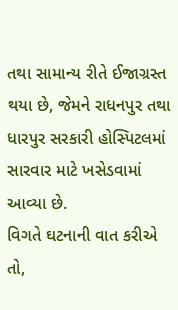તથા સામાન્ય રીતે ઈજાગ્રસ્ત થયા છે, જેમને રાધનપુર તથા ધારપુર સરકારી હોસ્પિટલમાં સારવાર માટે ખસેડવામાં આવ્યા છે.
વિગતે ઘટનાની વાત કરીએ તો,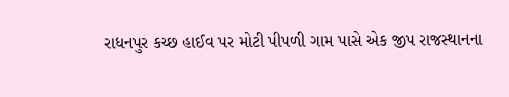રાધનપુર કચ્છ હાઈવ પર મોટી પીપળી ગામ પાસે એક જીપ રાજસ્થાનના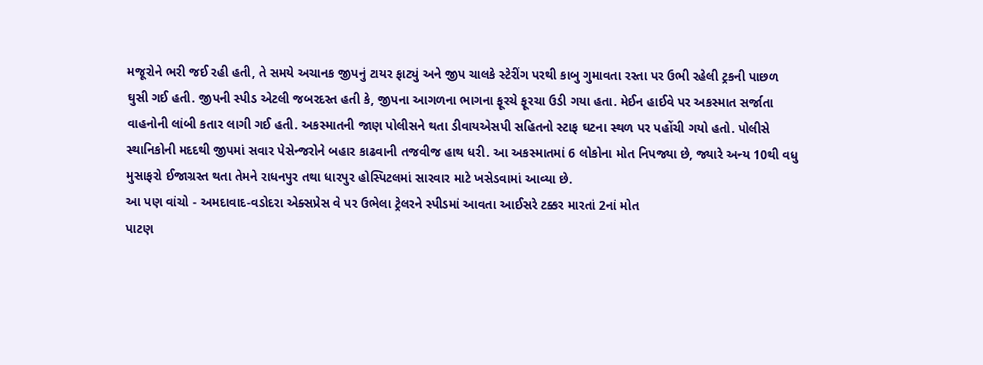મજૂરોને ભરી જઈ રહી હતી, તે સમયે અચાનક જીપનું ટાયર ફાટ્યું અને જીપ ચાલકે સ્ટેરીંગ પરથી કાબુ ગુમાવતા રસ્તા પર ઉભી રહેલી ટ્રકની પાછળ ઘુસી ગઈ હતી. જીપની સ્પીડ એટલી જબરદસ્ત હતી કે, જીપના આગળના ભાગના ફૂરચે ફૂરચા ઉડી ગયા હતા. મેઈન હાઈવે પર અકસ્માત સર્જાતા વાહનોની લાંબી કતાર લાગી ગઈ હતી. અકસ્માતની જાણ પોલીસને થતા ડીવાયએસપી સહિતનો સ્ટાફ ઘટના સ્થળ પર પહોંચી ગયો હતો. પોલીસે સ્થાનિકોની મદદથી જીપમાં સવાર પેસેન્જરોને બહાર કાઢવાની તજવીજ હાથ ધરી. આ અકસ્માતમાં 6 લોકોના મોત નિપજ્યા છે, જ્યારે અન્ય 10થી વધુ મુસાફરો ઈજાગ્રસ્ત થતા તેમને રાધનપુર તથા ધારપુર હોસ્પિટલમાં સારવાર માટે ખસેડવામાં આવ્યા છે.
આ પણ વાંચો - અમદાવાદ-વડોદરા એક્સપ્રેસ વે પર ઉભેલા ટ્રેલરને સ્પીડમાં આવતા આઈસરે ટક્કર મારતાં 2નાં મોત
પાટણ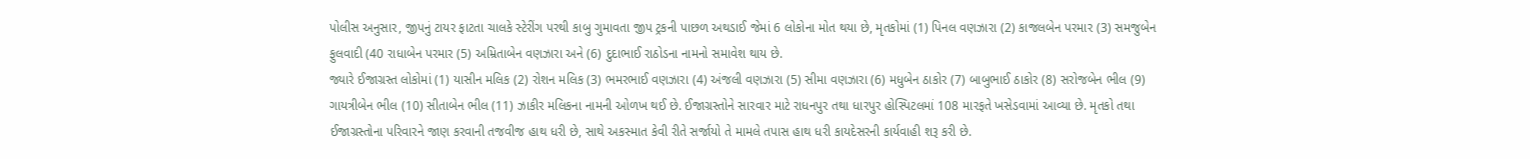પોલીસ અનુસાર, જીપનું ટાયર ફાટતા ચાલકે સ્ટેરીંગ પરથી કાબુ ગુમાવતા જીપ ટ્રકની પાછળ અથડાઈ જેમાં 6 લોકોના મોત થયા છે, મૃતકોમાં (1) પિનલ વણઝારા (2) કાજલબેન પરમાર (3) સમજુબેન ફુલવાદી (40 રાધાબેન પરમાર (5) અમ્રિતાબેન વણઝારા અને (6) દુદાભાઈ રાઠોડના નામનો સમાવેશ થાય છે.
જ્યારે ઈજાગ્રસ્ત લોકોમાં (1) યાસીન મલિક (2) રોશન મલિક (3) ભમરભાઈ વણઝારા (4) અંજલી વણઝારા (5) સીમા વણઝારા (6) મધુબેન ઠાકોર (7) બાબુભાઈ ઠાકોર (8) સરોજબેન ભીલ (9) ગાયત્રીબેન ભીલ (10) સીતાબેન ભીલ (11) ઝાકીર મલિકના નામની ઓળખ થઈ છે. ઈજાગ્રસ્તોને સારવાર માટે રાધનપુર તથા ધારપુર હોસ્પિટલમાં 108 મારફતે ખસેડવામાં આવ્યા છે. મૃતકો તથા ઈજાગ્રસ્તોના પરિવારને જાણ કરવાની તજવીજ હાથ ધરી છે, સાથે અકસ્માત કેવી રીતે સર્જાયો તે મામલે તપાસ હાથ ધરી કાયદેસરની કાર્યવાહી શરૂ કરી છે.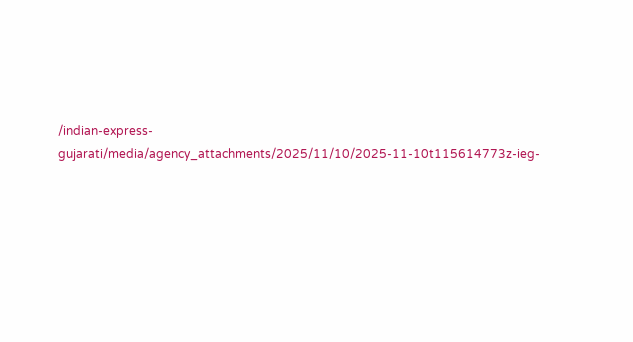/indian-express-gujarati/media/agency_attachments/2025/11/10/2025-11-10t115614773z-ieg-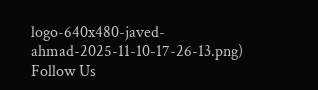logo-640x480-javed-ahmad-2025-11-10-17-26-13.png)
Follow Us